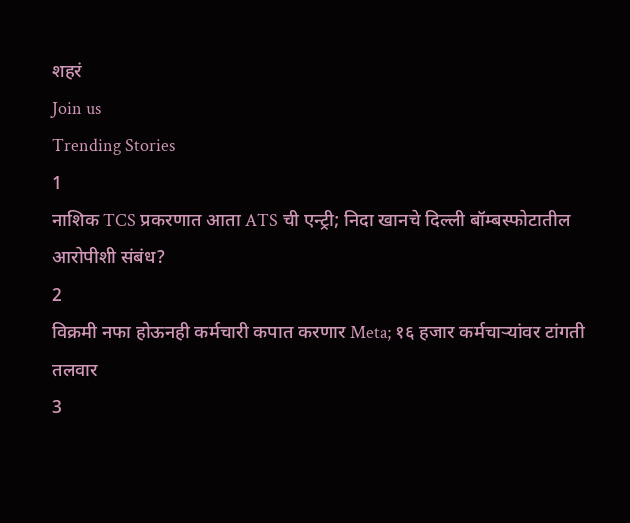शहरं
Join us
Trending Stories
1
नाशिक TCS प्रकरणात आता ATS ची एन्ट्री; निदा खानचे दिल्ली बॉम्बस्फोटातील आरोपीशी संबंध?
2
विक्रमी नफा होऊनही कर्मचारी कपात करणार Meta; १६ हजार कर्मचाऱ्यांवर टांगती तलवार
3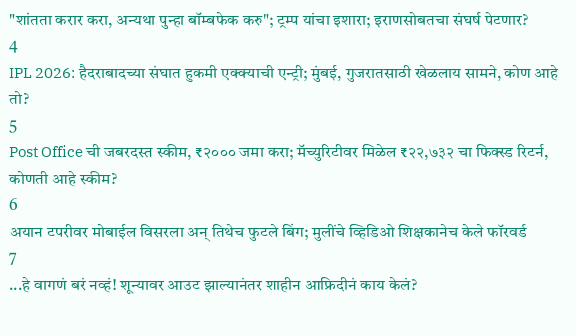"शांतता करार करा, अन्यथा पुन्हा बॉम्बफेक करु"; ट्रम्प यांचा इशारा; इराणसोबतचा संघर्ष पेटणार?
4
IPL 2026: हैदराबादच्या संघात हुकमी एक्क्याची एन्ट्री; मुंबई, गुजरातसाठी खेळलाय सामने, कोण आहे तो?
5
Post Office ची जबरदस्त स्कीम, ₹२००० जमा करा; मॅच्युरिटीवर मिळेल ₹२२,७३२ चा फिक्स्ड रिटर्न, कोणती आहे स्कीम?
6
अयान टपरीवर मोबाईल विसरला अन् तिथेच फुटले बिंग; मुलींचे व्हिडिओ शिक्षकानेच केले फॉरवर्ड
7
...हे वागणं बरं नव्हं! शून्यावर आउट झाल्यानंतर शाहीन आफ्रिदीनं काय केलं?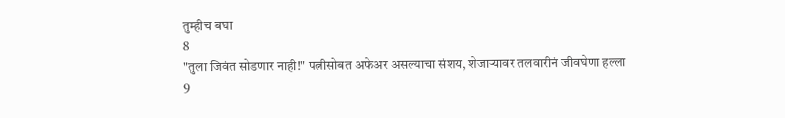तुम्हीच बघा
8
"तुला जिवंत सोडणार नाही!" पत्नीसोबत अफेअर असल्याचा संशय, शेजाऱ्यावर तलवारीनं जीवघेणा हल्ला
9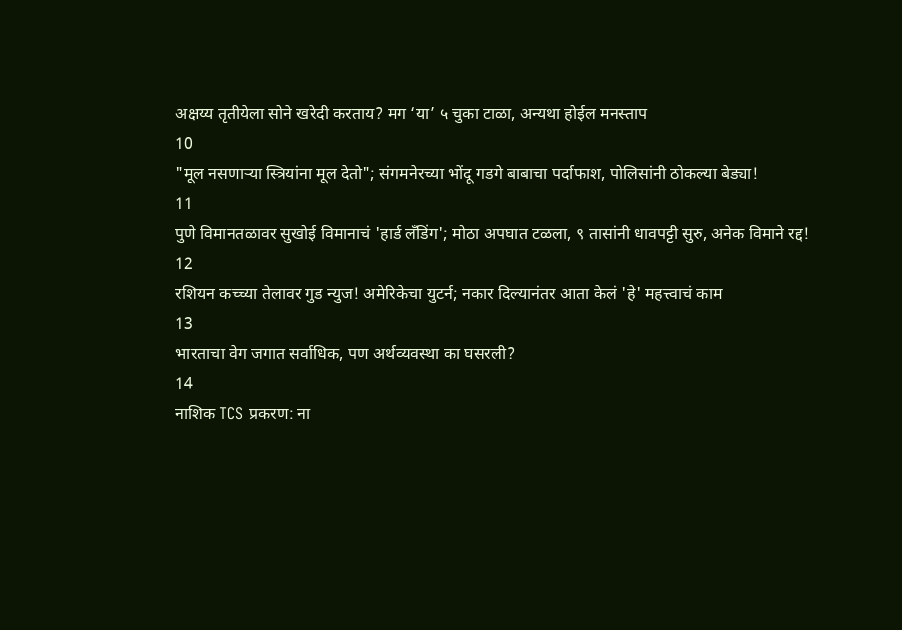अक्षय्य तृतीयेला सोने खरेदी करताय? मग ‘या’ ५ चुका टाळा, अन्यथा होईल मनस्ताप
10
"मूल नसणाऱ्या स्त्रियांना मूल देतो"; संगमनेरच्या भोंदू गडगे बाबाचा पर्दाफाश, पोलिसांनी ठोकल्या बेड्या!
11
पुणे विमानतळावर सुखोई विमानाचं 'हार्ड लँडिंग'; मोठा अपघात टळला, ९ तासांनी धावपट्टी सुरु, अनेक विमाने रद्द!
12
रशियन कच्च्या तेलावर गुड न्युज! अमेरिकेचा युटर्न; नकार दिल्यानंतर आता केलं 'हे' महत्त्वाचं काम
13
भारताचा वेग जगात सर्वाधिक, पण अर्थव्यवस्था का घसरली?
14
नाशिक TCS प्रकरण: ना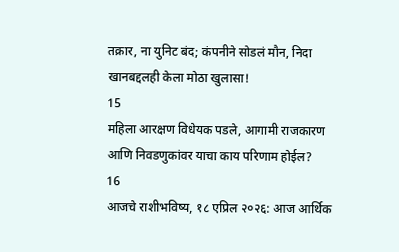तक्रार, ना युनिट बंद; कंपनीने सोडलं मौन, निदा खानबद्दलही केला मोठा खुलासा!
15
महिला आरक्षण विधेयक पडले, आगामी राजकारण आणि निवडणुकांवर याचा काय परिणाम होईल?
16
आजचे राशीभविष्य, १८ एप्रिल २०२६: आज आर्थिक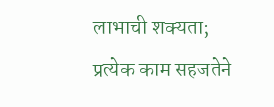लाभाची शक्यता; प्रत्येक काम सहजतेने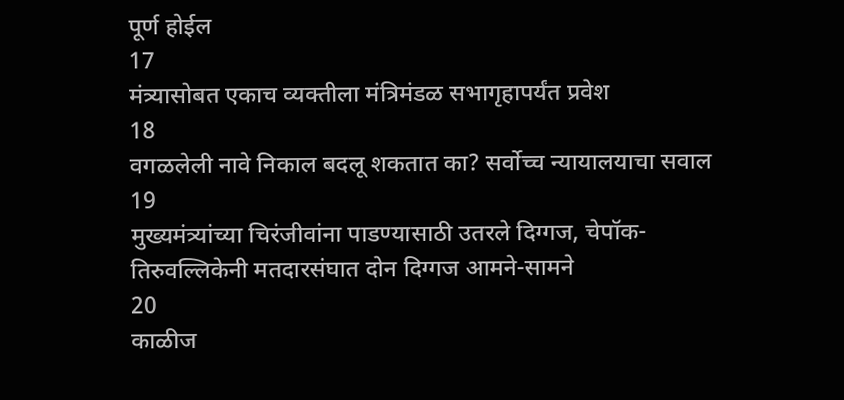पूर्ण होईल
17
मंत्र्यासोबत एकाच व्यक्तीला मंत्रिमंडळ सभागृहापर्यंत प्रवेश
18
वगळलेली नावे निकाल बदलू शकतात का? सर्वोच्च न्यायालयाचा सवाल
19
मुख्यमंत्र्यांच्या चिरंजीवांना पाडण्यासाठी उतरले दिग्गज, चेपॉक-तिरुवल्लिकेनी मतदारसंघात दोन दिग्गज आमने-सामने
20
काळीज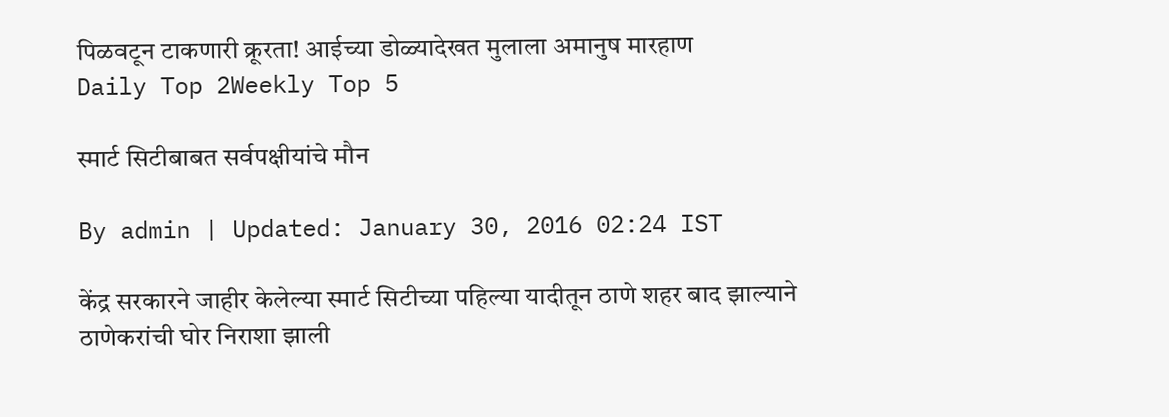पिळवटून टाकणारी क्रूरता! आईच्या डोळ्यादेखत मुलाला अमानुष मारहाण
Daily Top 2Weekly Top 5

स्मार्ट सिटीबाबत सर्वपक्षीयांचे मौन

By admin | Updated: January 30, 2016 02:24 IST

केंद्र सरकारने जाहीर केलेल्या स्मार्ट सिटीच्या पहिल्या यादीतून ठाणे शहर बाद झाल्याने ठाणेकरांची घोर निराशा झाली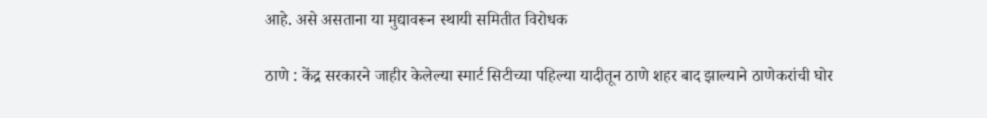आहे. असे असताना या मुद्यावरून स्थायी समितीत विरोधक

ठाणे : केंद्र सरकारने जाहीर केलेल्या स्मार्ट सिटीच्या पहिल्या यादीतून ठाणे शहर बाद झाल्याने ठाणेकरांची घोर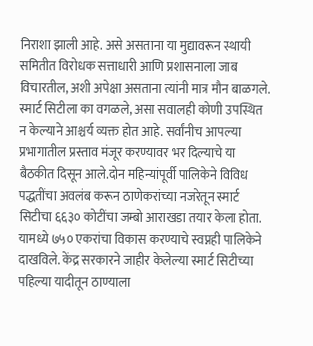निराशा झाली आहे. असे असताना या मुद्यावरून स्थायी समितीत विरोधक सत्ताधारी आणि प्रशासनाला जाब विचारतील, अशी अपेक्षा असताना त्यांनी मात्र मौन बाळगले. स्मार्ट सिटीला का वगळले, असा सवालही कोणी उपस्थित न केल्याने आश्चर्य व्यक्त होत आहे. सर्वांनीच आपल्या प्रभागातील प्रस्ताव मंजूर करण्यावर भर दिल्याचे या बैठकीत दिसून आले.दोन महिन्यांपूर्वी पालिकेने विविध पद्धतींचा अवलंब करून ठाणेकरांच्या नजरेतून स्मार्ट सिटीचा ६६३० कोटींचा जम्बो आराखडा तयार केला होता. यामध्ये ७५० एकरांचा विकास करण्याचे स्वप्नही पालिकेने दाखविले. केंद्र सरकारने जाहीर केलेल्या स्मार्ट सिटीच्या पहिल्या यादीतून ठाण्याला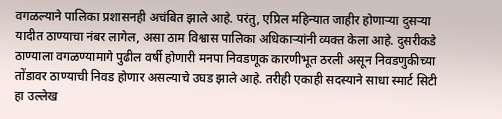वगळल्याने पालिका प्रशासनही अचंबित झाले आहे. परंतु, एप्रिल महिन्यात जाहीर होणाऱ्या दुसऱ्या यादीत ठाण्याचा नंबर लागेल, असा ठाम विश्वास पालिका अधिकाऱ्यांनी व्यक्त केला आहे. दुसरीकडे ठाण्याला वगळण्यामागे पुढील वर्षी होणारी मनपा निवडणूक कारणीभूत ठरली असून निवडणुकीच्या तोंडावर ठाण्याची निवड होणार असल्याचे उघड झाले आहे. तरीही एकाही सदस्याने साधा स्मार्ट सिटी हा उल्लेख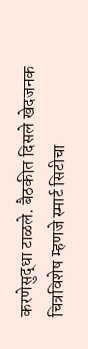करणेसुद्धा टाळले. बैठकीत दिसले खेदजनक चित्रविशेष म्हणजे स्मार्ट सिटीचा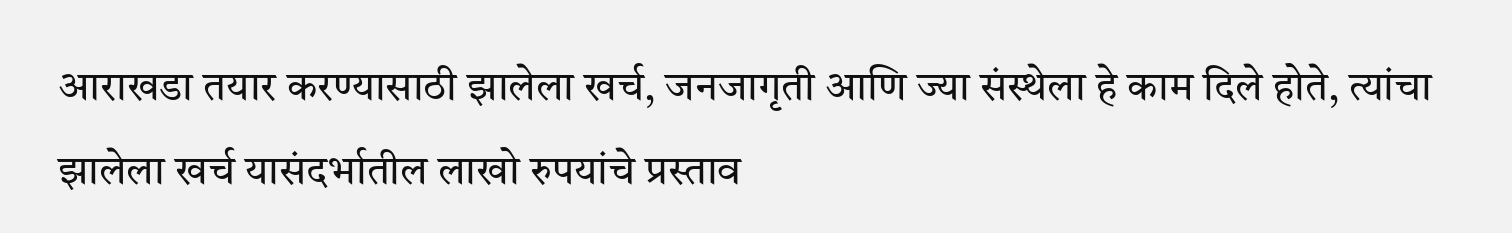आराखडा तयार करण्यासाठी झालेला खर्च, जनजागृती आणि ज्या संस्थेला हे काम दिले होते, त्यांचा झालेला खर्च यासंदर्भातील लाखो रुपयांचे प्रस्ताव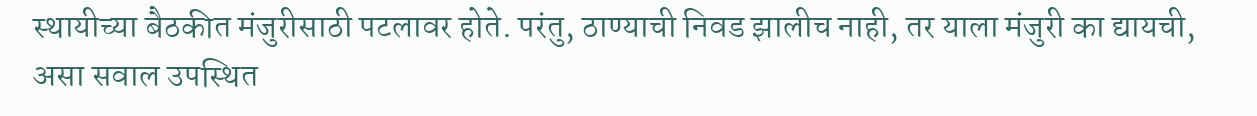स्थायीच्या बैठकीत मंजुरीसाठी पटलावर होते. परंतु, ठाण्याची निवड झालीच नाही, तर याला मंजुरी का द्यायची, असा सवाल उपस्थित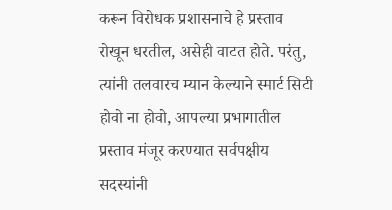करून विरोधक प्रशासनाचे हे प्रस्ताव रोखून धरतील, असेही वाटत होते. परंतु, त्यांनी तलवारच म्यान केल्याने स्मार्ट सिटी होवो ना होवो, आपल्या प्रभागातील प्रस्ताव मंजूर करण्यात सर्वपक्षीय सदस्यांनी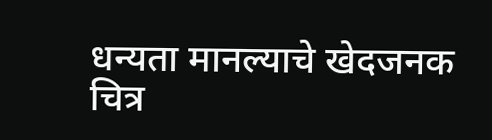धन्यता मानल्याचे खेदजनक चित्र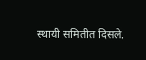स्थायी समितीत दिसले.